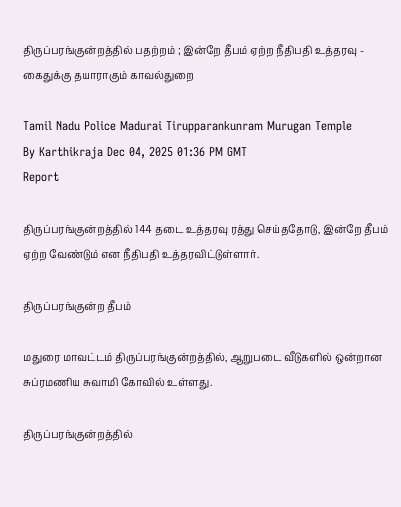திருப்பரங்குன்றத்தில் பதற்றம் ; இன்றே தீபம் ஏற்ற நீதிபதி உத்தரவு - கைதுக்கு தயாராகும் காவல்துறை

Tamil Nadu Police Madurai Tirupparankunram Murugan Temple
By Karthikraja Dec 04, 2025 01:36 PM GMT
Report

திருப்பரங்குன்றத்தில் 144 தடை உத்தரவு ரத்து செய்ததோடு, இன்றே தீபம் ஏற்ற வேண்டும் என நீதிபதி உத்தரவிட்டுள்ளார்.

திருப்பரங்குன்ற தீபம்

மதுரை மாவட்டம் திருப்பரங்குன்றத்தில், ஆறுபடை வீடுகளில் ஒன்றான சுப்ரமணிய சுவாமி கோவில் உள்ளது.

திருப்பரங்குன்றத்தில்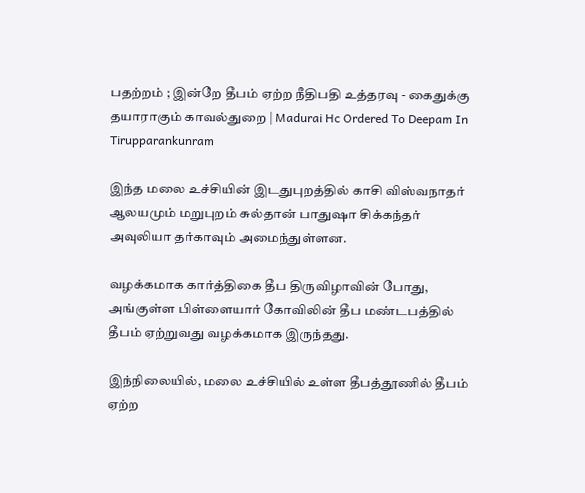பதற்றம் ; இன்றே தீபம் ஏற்ற நீதிபதி உத்தரவு - கைதுக்கு தயாராகும் காவல்துறை | Madurai Hc Ordered To Deepam In Tirupparankunram

இந்த மலை உச்சியின் இடதுபுறத்தில் காசி விஸ்வநாதர் ஆலயமும் மறுபுறம் சுல்தான் பாதுஷா சிக்கந்தர் அவுலியா தர்காவும் அமைந்துள்ளன.

வழக்கமாக கார்த்திகை தீப திருவிழாவின் போது, அங்குள்ள பிள்ளையார் கோவிலின் தீப மண்டபத்தில் தீபம் ஏற்றுவது வழக்கமாக இருந்தது.

இந்நிலையில், மலை உச்சியில் உள்ள தீபத்தூணில் தீபம் ஏற்ற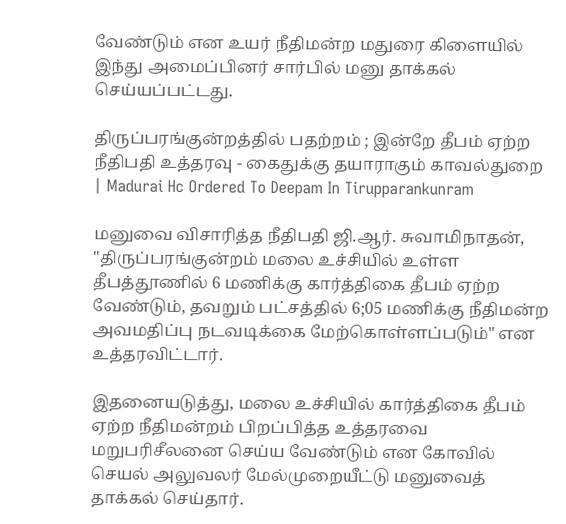வேண்டும் என உயர் நீதிமன்ற மதுரை கிளையில் இந்து அமைப்பினர் சார்பில் மனு தாக்கல் செய்யப்பட்டது.

திருப்பரங்குன்றத்தில் பதற்றம் ; இன்றே தீபம் ஏற்ற நீதிபதி உத்தரவு - கைதுக்கு தயாராகும் காவல்துறை | Madurai Hc Ordered To Deepam In Tirupparankunram

மனுவை விசாரித்த நீதிபதி ஜி.ஆர். சுவாமிநாதன், "திருப்பரங்குன்றம் மலை உச்சியில் உள்ள தீபத்தூணில் 6 மணிக்கு கார்த்திகை தீபம் ஏற்ற வேண்டும், தவறும் பட்சத்தில் 6;05 மணிக்கு நீதிமன்ற அவமதிப்பு நடவடிக்கை மேற்கொள்ளப்படும்" என உத்தரவிட்டார்.

இதனையடுத்து, மலை உச்சியில் கார்த்திகை தீபம் ஏற்ற நீதிமன்றம் பிறப்பித்த உத்தரவை மறுபரிசீலனை செய்ய வேண்டும் என கோவில் செயல் அலுவலர் மேல்முறையீட்டு மனுவைத் தாக்கல் செய்தார்.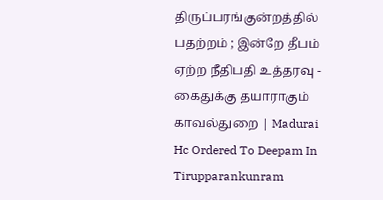திருப்பரங்குன்றத்தில் பதற்றம் ; இன்றே தீபம் ஏற்ற நீதிபதி உத்தரவு - கைதுக்கு தயாராகும் காவல்துறை | Madurai Hc Ordered To Deepam In Tirupparankunram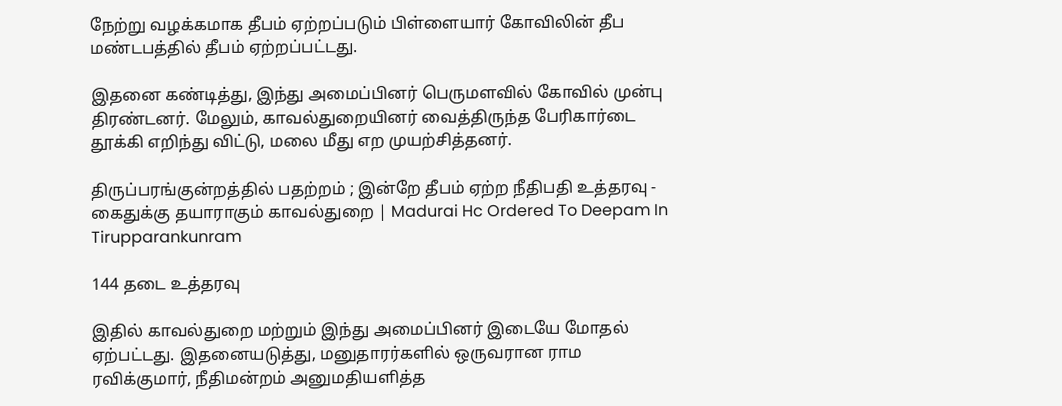நேற்று வழக்கமாக தீபம் ஏற்றப்படும் பிள்ளையார் கோவிலின் தீப மண்டபத்தில் தீபம் ஏற்றப்பட்டது.

இதனை கண்டித்து, இந்து அமைப்பினர் பெருமளவில் கோவில் முன்பு திரண்டனர். மேலும், காவல்துறையினர் வைத்திருந்த பேரிகார்டை தூக்கி எறிந்து விட்டு, மலை மீது எற முயற்சித்தனர்.

திருப்பரங்குன்றத்தில் பதற்றம் ; இன்றே தீபம் ஏற்ற நீதிபதி உத்தரவு - கைதுக்கு தயாராகும் காவல்துறை | Madurai Hc Ordered To Deepam In Tirupparankunram

144 தடை உத்தரவு

இதில் காவல்துறை மற்றும் இந்து அமைப்பினர் இடையே மோதல் ஏற்பட்டது. இதனையடுத்து, மனுதாரர்களில் ஒருவரான ராம ரவிக்குமார், நீதிமன்றம் அனுமதியளித்த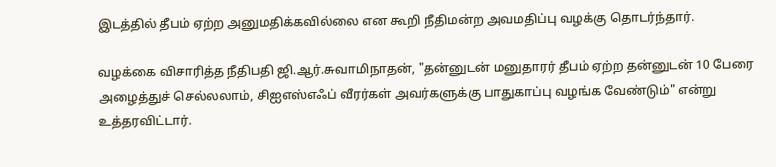இடத்தில் தீபம் ஏற்ற அனுமதிக்கவில்லை என கூறி நீதிமன்ற அவமதிப்பு வழக்கு தொடர்ந்தார்.

வழக்கை விசாரித்த நீதிபதி ஜி.ஆர்.சுவாமிநாதன், "தன்னுடன் மனுதாரர் தீபம் ஏற்ற தன்னுடன் 10 பேரை அழைத்துச் செல்லலாம், சிஐஎஸ்எஃப் வீரர்கள் அவர்களுக்கு பாதுகாப்பு வழங்க வேண்டும்" என்று உத்தரவிட்டார்.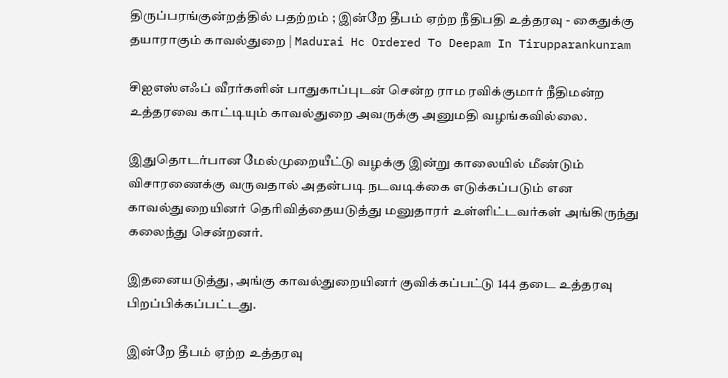திருப்பரங்குன்றத்தில் பதற்றம் ; இன்றே தீபம் ஏற்ற நீதிபதி உத்தரவு - கைதுக்கு தயாராகும் காவல்துறை | Madurai Hc Ordered To Deepam In Tirupparankunram

சிஐஎஸ்எஃப் வீரர்களின் பாதுகாப்புடன் சென்ற ராம ரவிக்குமார் நீதிமன்ற உத்தரவை காட்டியும் காவல்துறை அவருக்கு அனுமதி வழங்கவில்லை.

இதுதொடர்பான மேல்முறையீட்டு வழக்கு இன்று காலையில் மீண்டும் விசாரணைக்கு வருவதால் அதன்படி நடவடிக்கை எடுக்கப்படும் என காவல்துறையினர் தெரிவித்தையடுத்து மனுதாரர் உள்ளிட்டவர்கள் அங்கிருந்து கலைந்து சென்றனர்.

இதனையடுத்து, அங்கு காவல்துறையினர் குவிக்கப்பட்டு 144 தடை உத்தரவு பிறப்பிக்கப்பட்டது.

இன்றே தீபம் ஏற்ற உத்தரவு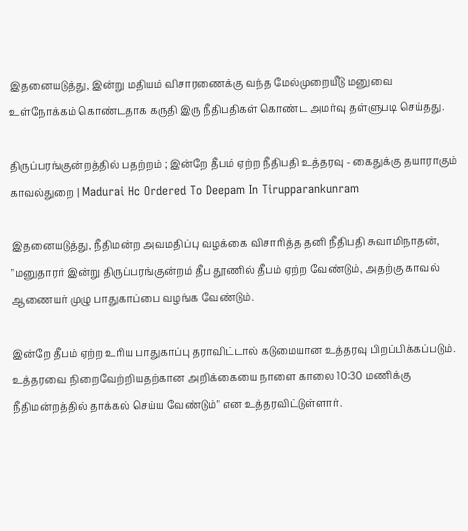இதனையடுத்து, இன்று மதியம் விசாரணைக்கு வந்த மேல்முறையீடு மனுவை உள்நோக்கம் கொண்டதாக கருதி இரு நீதிபதிகள் கொண்ட அமர்வு தள்ளுபடி செய்தது.

திருப்பரங்குன்றத்தில் பதற்றம் ; இன்றே தீபம் ஏற்ற நீதிபதி உத்தரவு - கைதுக்கு தயாராகும் காவல்துறை | Madurai Hc Ordered To Deepam In Tirupparankunram

இதனையடுத்து, நீதிமன்ற அவமதிப்பு வழக்கை விசாரித்த தனி நீதிபதி சுவாமிநாதன், "மனுதாரர் இன்று திருப்பரங்குன்றம் தீப தூணில் தீபம் ஏற்ற வேண்டும், அதற்கு காவல் ஆணையர் முழு பாதுகாப்பை வழங்க வேண்டும்.

இன்றே தீபம் ஏற்ற உரிய பாதுகாப்பு தராவிட்டால் கடுமையான உத்தரவு பிறப்பிக்கப்படும். உத்தரவை நிறைவேற்றியதற்கான அறிக்கையை நாளை காலை 10:30 மணிக்கு நீதிமன்றத்தில் தாக்கல் செய்ய வேண்டும்" என உத்தரவிட்டுள்ளார்.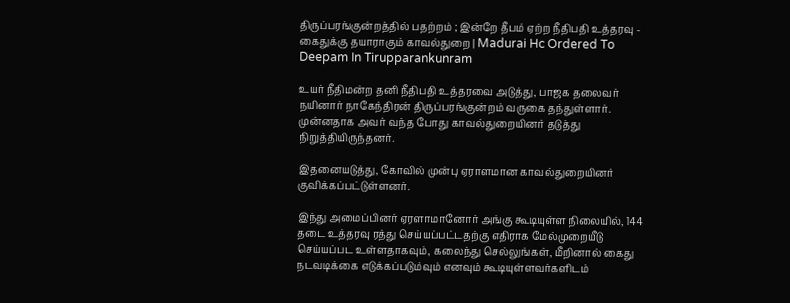திருப்பரங்குன்றத்தில் பதற்றம் ; இன்றே தீபம் ஏற்ற நீதிபதி உத்தரவு - கைதுக்கு தயாராகும் காவல்துறை | Madurai Hc Ordered To Deepam In Tirupparankunram

உயர் நீதிமன்ற தனி நீதிபதி உத்தரவை அடுத்து, பாஜக தலைவர் நயினார் நாகேந்திரன் திருப்பரங்குன்றம் வருகை தந்துள்ளார். முன்னதாக அவர் வந்த போது காவல்துறையினர் தடுத்து நிறுத்தியிருந்தனர்.

இதனையடுத்து, கோவில் முன்பு ஏராளமான காவல்துறையினர் குவிக்கப்பட்டுள்ளனர்.

இந்து அமைப்பினர் ஏரளாமானோர் அங்கு கூடியுள்ள நிலையில், 144 தடை உத்தரவு ரத்து செய்யப்பட்டதற்கு எதிராக மேல்முறையீடு செய்யப்பட உள்ளதாகவும், கலைந்து செல்லுங்கள், மீறினால் கைது நடவடிக்கை எடுக்கப்படும்வும் எனவும் கூடியுள்ளவர்களிடம்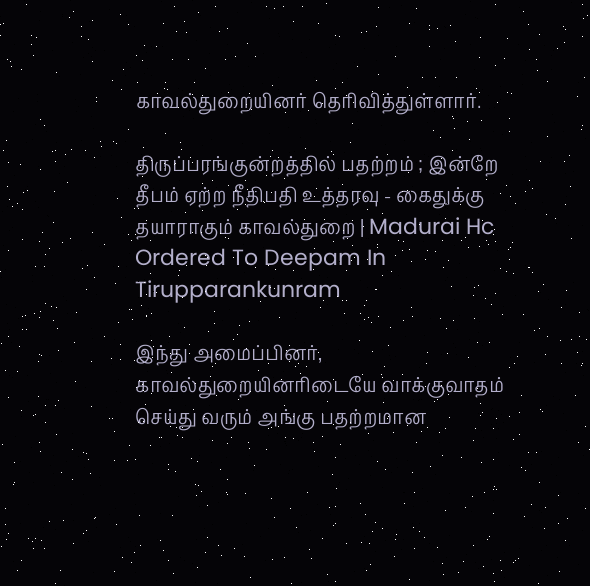காவல்துறையினர் தெரிவித்துள்ளார்.

திருப்பரங்குன்றத்தில் பதற்றம் ; இன்றே தீபம் ஏற்ற நீதிபதி உத்தரவு - கைதுக்கு தயாராகும் காவல்துறை | Madurai Hc Ordered To Deepam In Tirupparankunram

இந்து அமைப்பினர், காவல்துறையினரிடையே வாக்குவாதம் செய்து வரும் அங்கு பதற்றமான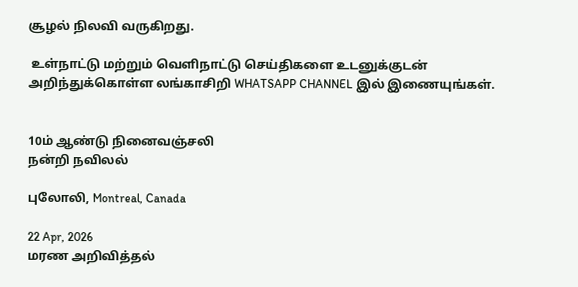சூழல் நிலவி வருகிறது.

 உள்நாட்டு மற்றும் வெளிநாட்டு செய்திகளை உடனுக்குடன் அறிந்துக்கொள்ள லங்காசிறி WHATSAPP CHANNEL இல் இணையுங்கள்.


10ம் ஆண்டு நினைவஞ்சலி
நன்றி நவிலல்

புலோலி, Montreal, Canada

22 Apr, 2026
மரண அறிவித்தல்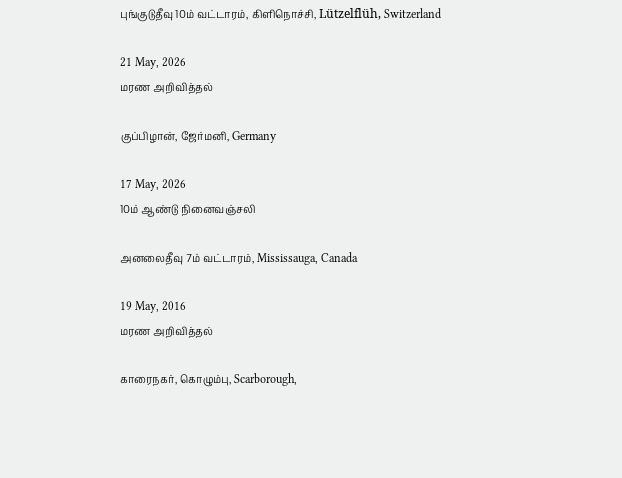புங்குடுதீவு 10ம் வட்டாரம், கிளிநொச்சி, Lützelflüh, Switzerland

21 May, 2026
மரண அறிவித்தல்

குப்பிழான், ஜேர்மனி, Germany

17 May, 2026
10ம் ஆண்டு நினைவஞ்சலி

அனலைதீவு 7ம் வட்டாரம், Mississauga, Canada

19 May, 2016
மரண அறிவித்தல்

காரைநகர், கொழும்பு, Scarborough,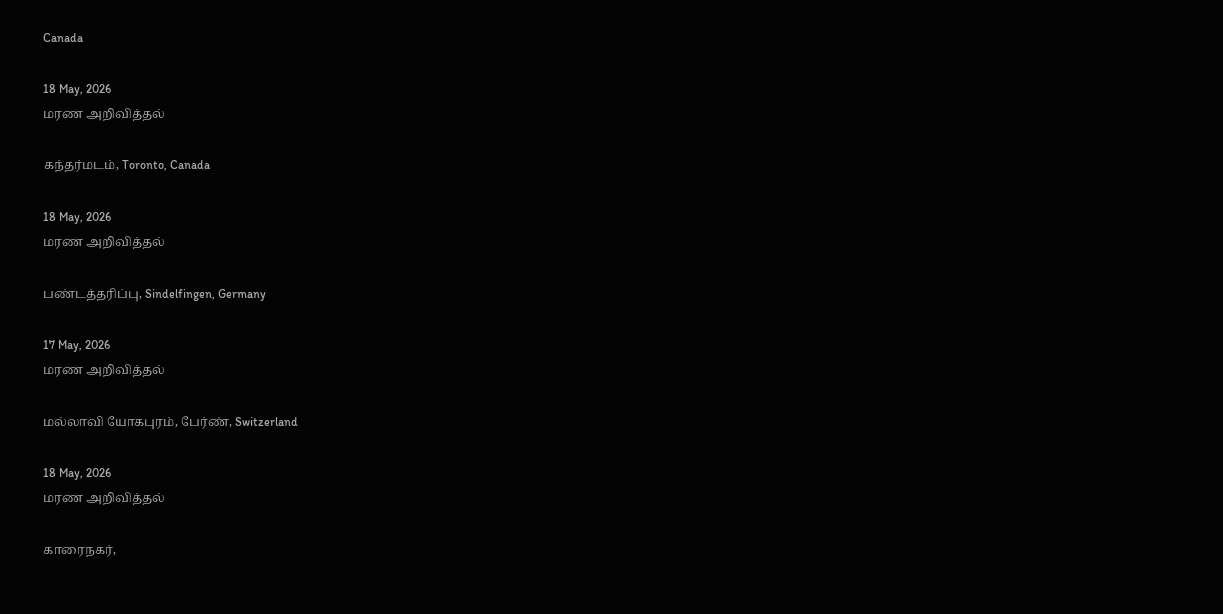Canada

18 May, 2026
மரண அறிவித்தல்

கந்தர்மடம், Toronto, Canada

18 May, 2026
மரண அறிவித்தல்

பண்டத்தரிப்பு, Sindelfingen, Germany

17 May, 2026
மரண அறிவித்தல்

மல்லாவி யோகபுரம், பேர்ண், Switzerland

18 May, 2026
மரண அறிவித்தல்

காரைநகர்,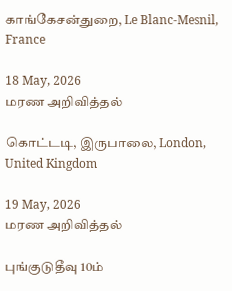காங்கேசன்துறை, Le Blanc-Mesnil, France

18 May, 2026
மரண அறிவித்தல்

கொட்டடி, இருபாலை, London, United Kingdom

19 May, 2026
மரண அறிவித்தல்

புங்குடுதீவு 10ம்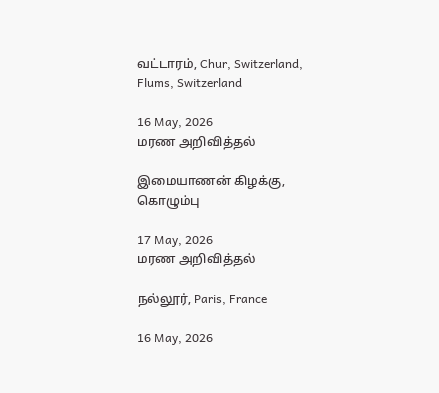வட்டாரம், Chur, Switzerland, Flums, Switzerland

16 May, 2026
மரண அறிவித்தல்

இமையாணன் கிழக்கு, கொழும்பு

17 May, 2026
மரண அறிவித்தல்

நல்லூர், Paris, France

16 May, 2026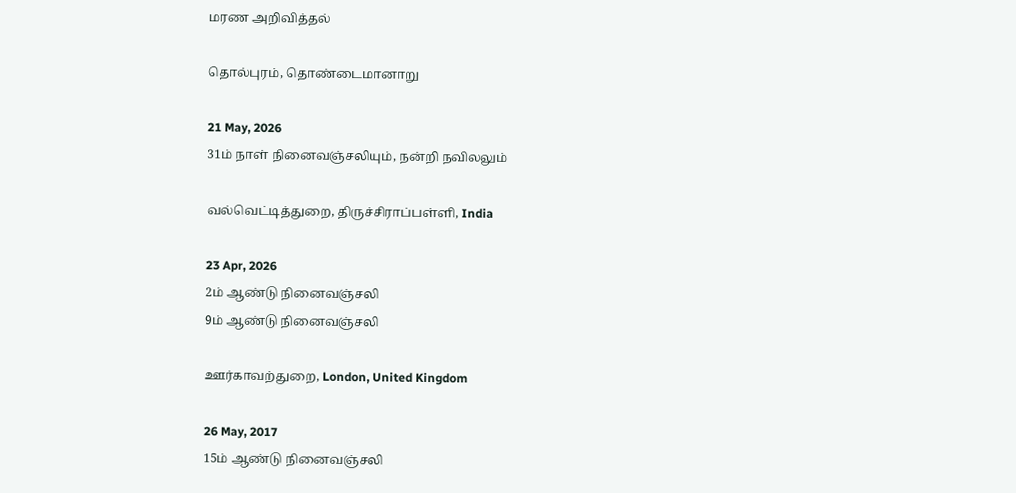மரண அறிவித்தல்

தொல்புரம், தொண்டைமானாறு

21 May, 2026
31ம் நாள் நினைவஞ்சலியும், நன்றி நவிலலும்

வல்வெட்டித்துறை, திருச்சிராப்பள்ளி, India

23 Apr, 2026
2ம் ஆண்டு நினைவஞ்சலி
9ம் ஆண்டு நினைவஞ்சலி

ஊர்காவற்துறை, London, United Kingdom

26 May, 2017
15ம் ஆண்டு நினைவஞ்சலி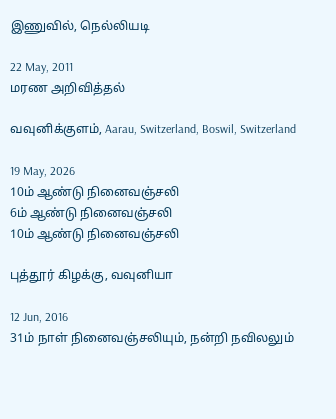இணுவில், நெல்லியடி

22 May, 2011
மரண அறிவித்தல்

வவுனிக்குளம், Aarau, Switzerland, Boswil, Switzerland

19 May, 2026
10ம் ஆண்டு நினைவஞ்சலி
6ம் ஆண்டு நினைவஞ்சலி
10ம் ஆண்டு நினைவஞ்சலி

புத்தூர் கிழக்கு, வவுனியா

12 Jun, 2016
31ம் நாள் நினைவஞ்சலியும், நன்றி நவிலலும்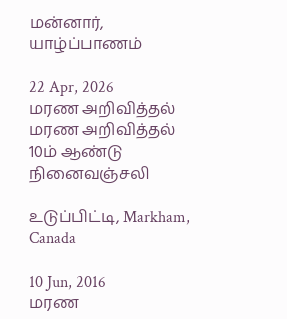மன்னார், யாழ்ப்பாணம்

22 Apr, 2026
மரண அறிவித்தல்
மரண அறிவித்தல்
10ம் ஆண்டு நினைவஞ்சலி

உடுப்பிட்டி, Markham, Canada

10 Jun, 2016
மரண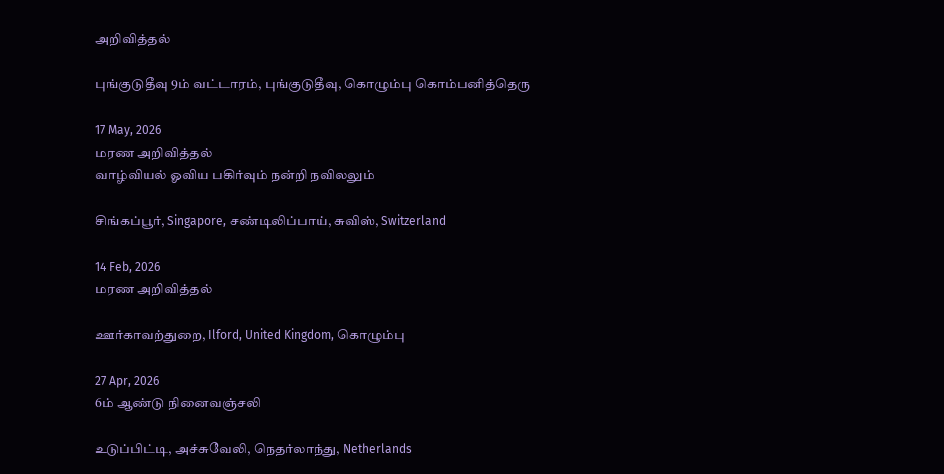அறிவித்தல்

புங்குடுதீவு 9ம் வட்டாரம், புங்குடுதீவு, கொழும்பு கொம்பனித்தெரு

17 May, 2026
மரண அறிவித்தல்
வாழ்வியல் ஓவிய பகிர்வும் நன்றி நவிலலும்

சிங்கப்பூர், Singapore, சண்டிலிப்பாய், சுவிஸ், Switzerland

14 Feb, 2026
மரண அறிவித்தல்

ஊர்காவற்துறை, Ilford, United Kingdom, கொழும்பு

27 Apr, 2026
6ம் ஆண்டு நினைவஞ்சலி

உடுப்பிட்டி, அச்சுவேலி, நெதர்லாந்து, Netherlands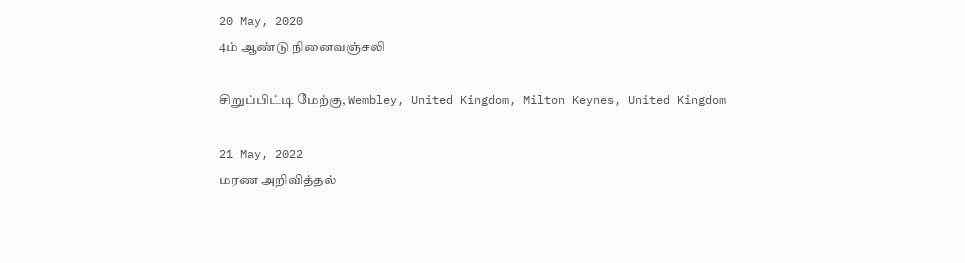20 May, 2020
4ம் ஆண்டு நினைவஞ்சலி

சிறுப்பிட்டி மேற்கு, Wembley, United Kingdom, Milton Keynes, United Kingdom

21 May, 2022
மரண அறிவித்தல்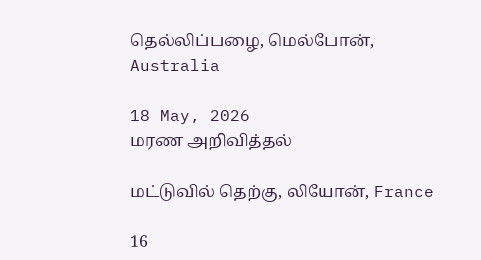தெல்லிப்பழை, மெல்போன், Australia

18 May, 2026
மரண அறிவித்தல்

மட்டுவில் தெற்கு, லியோன், France

16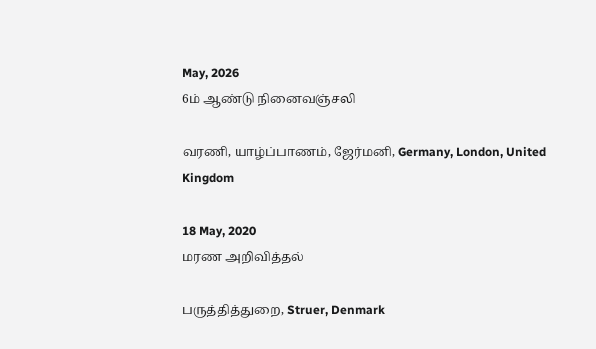May, 2026
6ம் ஆண்டு நினைவஞ்சலி

வரணி, யாழ்ப்பாணம், ஜேர்மனி, Germany, London, United Kingdom

18 May, 2020
மரண அறிவித்தல்

பருத்தித்துறை, Struer, Denmark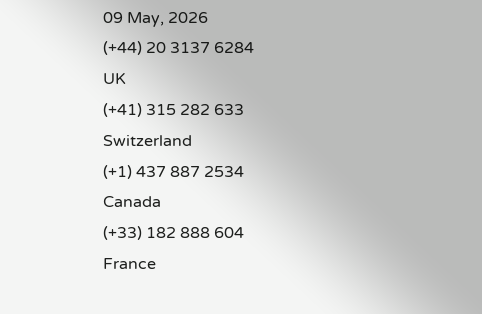09 May, 2026
(+44) 20 3137 6284
UK
(+41) 315 282 633
Switzerland
(+1) 437 887 2534
Canada
(+33) 182 888 604
France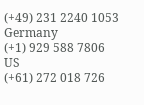(+49) 231 2240 1053
Germany
(+1) 929 588 7806
US
(+61) 272 018 726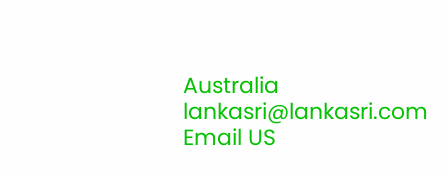Australia
lankasri@lankasri.com
Email US